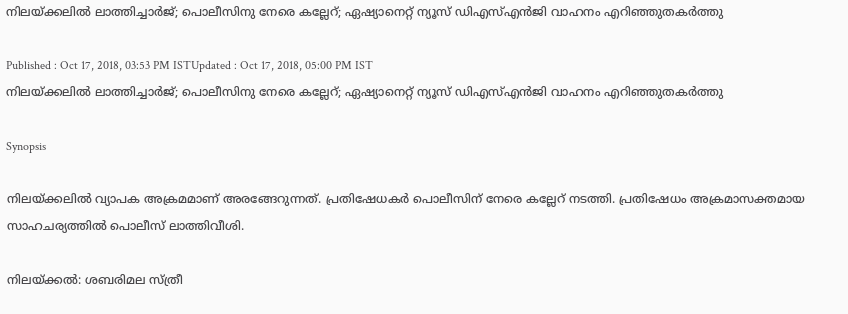നിലയ്ക്കലില്‍ ലാത്തിച്ചാര്‍ജ്; പൊലീസിനു നേരെ കല്ലേറ്; ഏഷ്യാനെറ്റ് ന്യൂസ് ഡിഎസ്എന്‍ജി വാഹനം എറിഞ്ഞുതകര്‍ത്തു

Published : Oct 17, 2018, 03:53 PM ISTUpdated : Oct 17, 2018, 05:00 PM IST
നിലയ്ക്കലില്‍ ലാത്തിച്ചാര്‍ജ്; പൊലീസിനു നേരെ കല്ലേറ്; ഏഷ്യാനെറ്റ് ന്യൂസ് ഡിഎസ്എന്‍ജി വാഹനം എറിഞ്ഞുതകര്‍ത്തു

Synopsis

നിലയ്ക്കലില്‍ വ്യാപക അക്രമമാണ് അരങ്ങേറുന്നത്. പ്രതിഷേധകര്‍ പൊലീസിന് നേരെ കല്ലേറ് നടത്തി. പ്രതിഷേധം അക്രമാസക്തമായ സാഹചര്യത്തില്‍ പൊലീസ് ലാത്തിവീശി.

നിലയ്ക്കല്‍: ശബരിമല സ്ത്രീ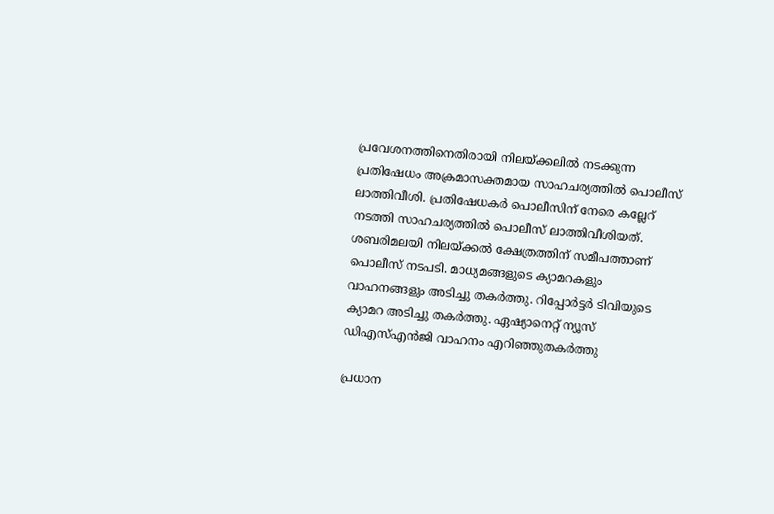പ്രവേശനത്തിനെതിരായി നിലയ്ക്കലില്‍ നടക്കുന്ന പ്രതിഷേധം അക്രമാസക്തമായ സാഹചര്യത്തില്‍ പൊലീസ് ലാത്തിവീശി. പ്രതിഷേധകര്‍ പൊലീസിന് നേരെ കല്ലേറ് നടത്തി സാഹചര്യത്തില്‍ പൊലീസ് ലാത്തിവീശിയത്. ശബരിമലയി നിലയ്ക്കല്‍ ക്ഷേത്രത്തിന് സമീപത്താണ് പൊലീസ് നടപടി. മാധ്യമങ്ങളുടെ ക്യാമറകളും വാഹനങ്ങളും അടിച്ചു തകര്‍ത്തു. റിപ്പോര്‍ട്ടര്‍ ടിവിയുടെ ക്യാമറ അടിച്ചു തകര്‍ത്തു. ഏഷ്യാനെറ്റ് ന്യൂസ് ഡിഎസ്എന്‍ജി വാഹനം എറിഞ്ഞുതകര്‍ത്തു

പ്രധാന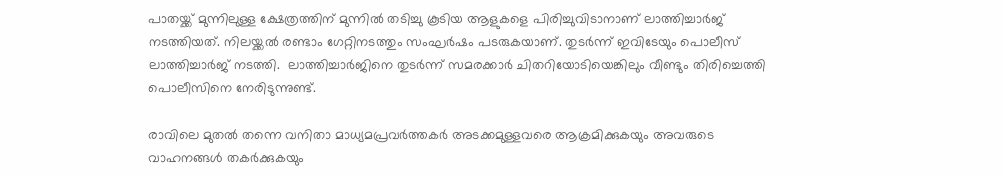പാതയ്ക്ക് മുന്നിലുള്ള ക്ഷേത്രത്തിന് മുന്നില്‍ തടിച്ചു കൂടിയ ആളുകളെ പിരിച്ചുവിടാനാണ് ലാത്തിച്ചാര്‍ജ് നടത്തിയത്. നിലയ്ക്കല്‍ രണ്ടാം ഗേറ്റിനടത്തും സംഘര്‍ഷം പടരുകയാണ്. തുടര്‍ന്ന് ഇവിടേയും പൊലീസ് ലാത്തിച്ചാര്‍ജ് നടത്തി.  ലാത്തിച്ചാർജിനെ തുടർന്ന് സമരക്കാര്‍ ചിതറിയോടിയെങ്കിലും വീണ്ടും തിരിച്ചെത്തി പൊലീസിനെ നേരിടുന്നുണ്ട്.

രാവിലെ മുതല്‍ തന്നെ വനിതാ മാധ്യമപ്രവര്‍ത്തകര്‍ അടക്കമുള്ളവരെ ആക്രമിക്കുകയും അവരുടെ വാഹനങ്ങള്‍ തകര്‍ക്കുകയും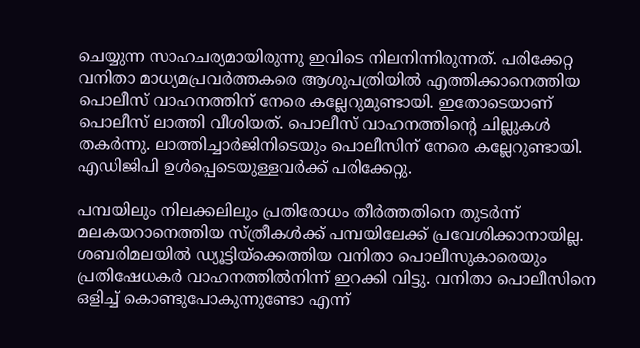ചെയ്യുന്ന സാഹചര്യമായിരുന്നു ഇവിടെ നിലനിന്നിരുന്നത്. പരിക്കേറ്റ വനിതാ മാധ്യമപ്രവര്‍ത്തകരെ ആശുപത്രിയില്‍ എത്തിക്കാനെത്തിയ പൊലീസ് വാഹനത്തിന് നേരെ കല്ലേറുമുണ്ടായി. ഇതോടെയാണ് പൊലീസ് ലാത്തി വീശിയത്. പൊലീസ് വാഹനത്തിന്റെ ചില്ലുകള്‍ തകര്‍ന്നു. ലാത്തിച്ചാര്‍ജിനിടെയും പൊലീസിന് നേരെ കല്ലേറുണ്ടായി. എഡിജിപി ഉൾപ്പെടെയുള്ളവർക്ക് പരിക്കേറ്റു.

പമ്പയിലും നിലക്കലിലും പ്രതിരോധം തീര്‍ത്തതിനെ തുടര്‍ന്ന് മലകയറാനെത്തിയ സ്ത്രീകള്‍ക്ക് പമ്പയിലേക്ക് പ്രവേശിക്കാനായില്ല. ശബരിമലയില്‍ ഡ്യൂട്ടിയ്ക്കെത്തിയ വനിതാ പൊലീസുകാരെയും പ്രതിഷേധകര്‍ വാഹനത്തില്‍നിന്ന് ഇറക്കി വിട്ടു. വനിതാ പൊലീസിനെ ഒളിച്ച് കൊണ്ടുപോകുന്നുണ്ടോ എന്ന്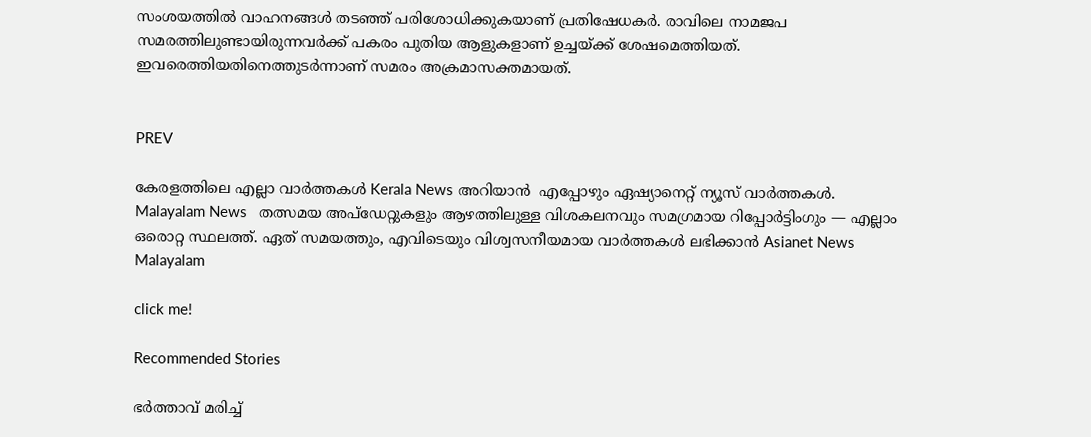സംശയത്തില്‍ വാഹനങ്ങള്‍ തടഞ്ഞ് പരിശോധിക്കുകയാണ് പ്രതിഷേധകര്‍. രാവിലെ നാമജപ സമരത്തിലുണ്ടായിരുന്നവർക്ക് പകരം പുതിയ ആളുകളാണ് ഉച്ചയ്ക്ക് ശേഷമെത്തിയത്. ഇവരെത്തിയതിനെത്തുടർന്നാണ് സമരം അക്രമാസക്തമായത്.


PREV

കേരളത്തിലെ എല്ലാ വാർത്തകൾ Kerala News അറിയാൻ  എപ്പോഴും ഏഷ്യാനെറ്റ് ന്യൂസ് വാർത്തകൾ.  Malayalam News   തത്സമയ അപ്‌ഡേറ്റുകളും ആഴത്തിലുള്ള വിശകലനവും സമഗ്രമായ റിപ്പോർട്ടിംഗും — എല്ലാം ഒരൊറ്റ സ്ഥലത്ത്. ഏത് സമയത്തും, എവിടെയും വിശ്വസനീയമായ വാർത്തകൾ ലഭിക്കാൻ Asianet News Malayalam

click me!

Recommended Stories

ഭർത്താവ് മരിച്ച്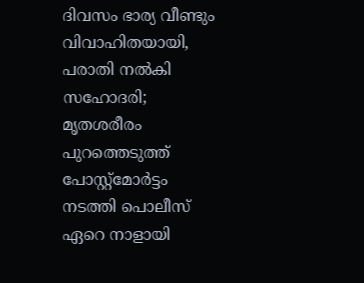ദിവസം ഭാര്യ വീണ്ടും വിവാഹിതയായി, പരാതി നൽകി സഹോദരി; മൃതശരീരം പുറത്തെടുത്ത് പോസ്റ്റ്മോ‌‌‌ർട്ടം നടത്തി പൊലീസ്
ഏറെ നാളായി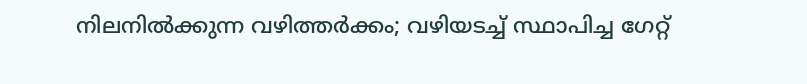നിലനിൽക്കുന്ന വഴിത്തർക്കം; വഴിയടച്ച് സ്ഥാപിച്ച ഗേറ്റ്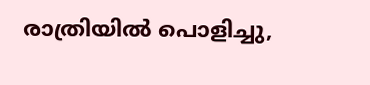രാത്രിയിൽ പൊളിച്ചു,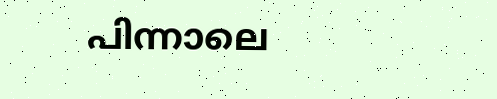പിന്നാലെ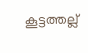കൂട്ടത്തല്ല്